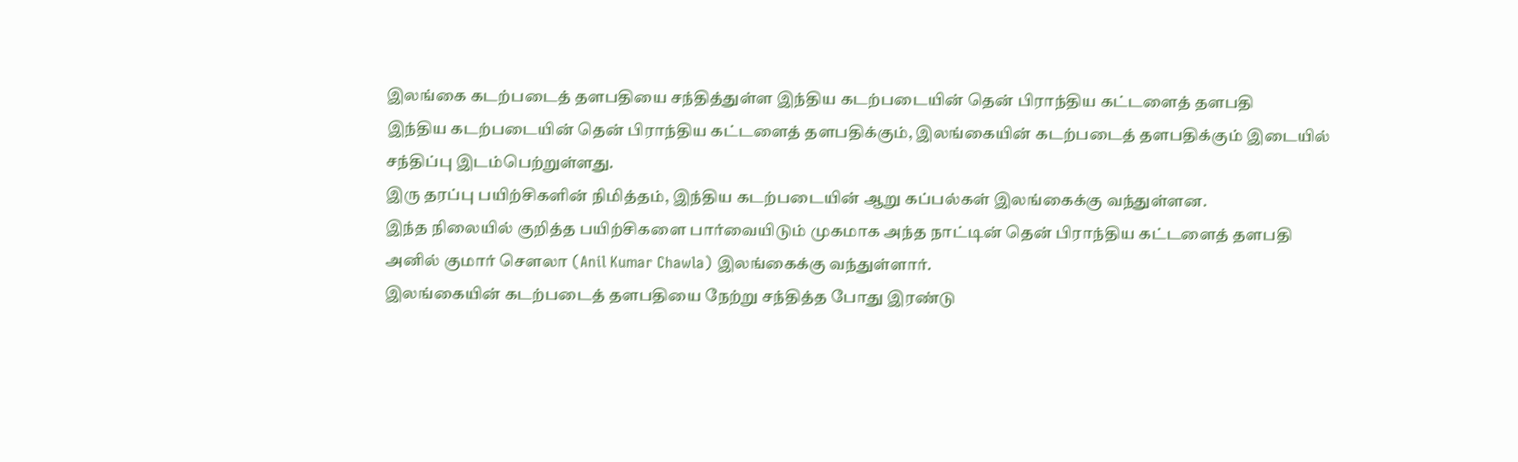இலங்கை கடற்படைத் தளபதியை சந்தித்துள்ள இந்திய கடற்படையின் தென் பிராந்திய கட்டளைத் தளபதி
இந்திய கடற்படையின் தென் பிராந்திய கட்டளைத் தளபதிக்கும், இலங்கையின் கடற்படைத் தளபதிக்கும் இடையில் சந்திப்பு இடம்பெற்றுள்ளது.
இரு தரப்பு பயிற்சிகளின் நிமித்தம், இந்திய கடற்படையின் ஆறு கப்பல்கள் இலங்கைக்கு வந்துள்ளன.
இந்த நிலையில் குறித்த பயிற்சிகளை பார்வையிடும் முகமாக அந்த நாட்டின் தென் பிராந்திய கட்டளைத் தளபதி அனில் குமார் சௌலா (Anil Kumar Chawla) இலங்கைக்கு வந்துள்ளார்.
இலங்கையின் கடற்படைத் தளபதியை நேற்று சந்தித்த போது இரண்டு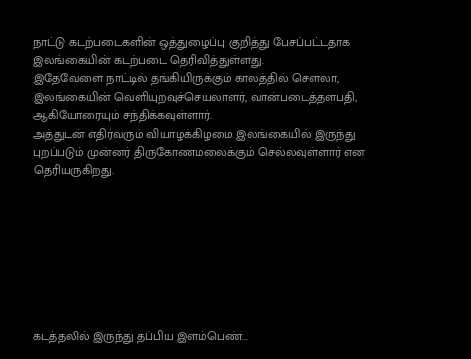நாட்டு கடற்படைகளின் ஒத்துழைப்பு குறித்து பேசப்பட்டதாக இலங்கையின் கடற்படை தெரிவித்துள்ளது.
இதேவேளை நாட்டில் தங்கியிருக்கும் காலத்தில் சௌலா, இலங்கையின் வெளியுறவுச்செயலாளர், வான்படைத்தளபதி, ஆகியோரையும் சந்திக்கவுள்ளார்.
அத்துடன் எதிர்வரும் வியாழக்கிழமை இலங்கையில் இருந்து புறப்படும் முன்னர் திருகோணமலைக்கும் செல்லவுள்ளார் என தெரியருகிறது.








கடத்தலில் இருந்து தப்பிய இளம்பெண்...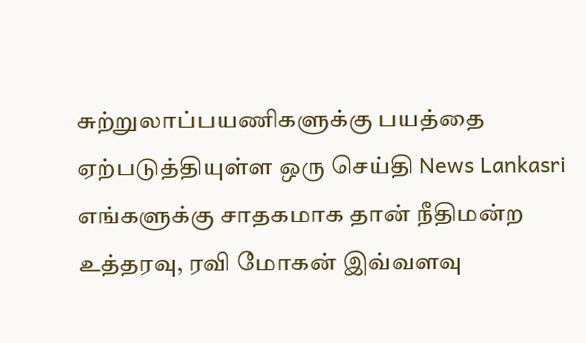சுற்றுலாப்பயணிகளுக்கு பயத்தை ஏற்படுத்தியுள்ள ஒரு செய்தி News Lankasri
எங்களுக்கு சாதகமாக தான் நீதிமன்ற உத்தரவு, ரவி மோகன் இவ்வளவு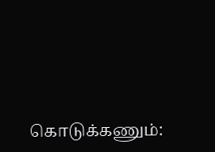கொடுக்கணும்: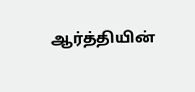ஆர்த்தியின்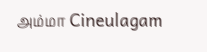அம்மா Cineulagam